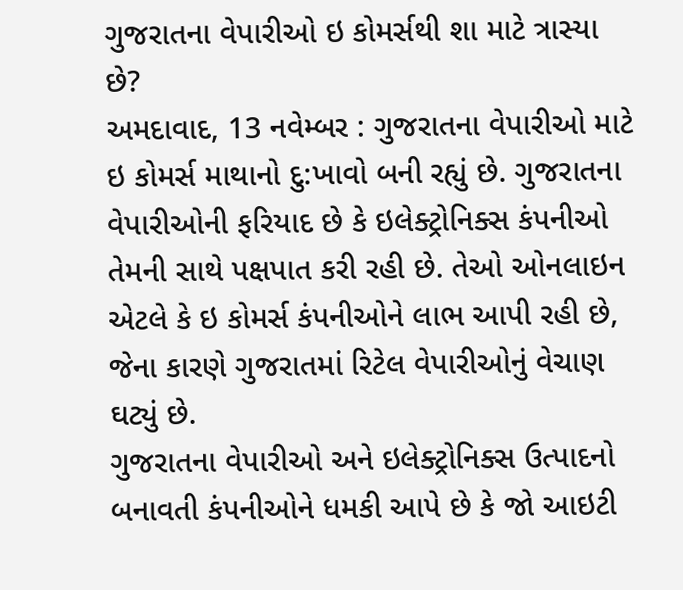ગુજરાતના વેપારીઓ ઇ કોમર્સથી શા માટે ત્રાસ્યા છે?
અમદાવાદ, 13 નવેમ્બર : ગુજરાતના વેપારીઓ માટે ઇ કોમર્સ માથાનો દુ:ખાવો બની રહ્યું છે. ગુજરાતના વેપારીઓની ફરિયાદ છે કે ઇલેક્ટ્રોનિક્સ કંપનીઓ તેમની સાથે પક્ષપાત કરી રહી છે. તેઓ ઓનલાઇન એટલે કે ઇ કોમર્સ કંપનીઓને લાભ આપી રહી છે, જેના કારણે ગુજરાતમાં રિટેલ વેપારીઓનું વેચાણ ઘટ્યું છે.
ગુજરાતના વેપારીઓ અને ઇલેક્ટ્રોનિક્સ ઉત્પાદનો બનાવતી કંપનીઓને ધમકી આપે છે કે જો આઇટી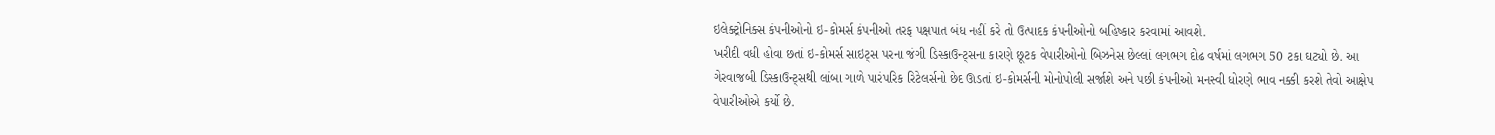ઇલેક્ટ્રોનિક્સ કંપનીઓનો ઇ-કોમર્સ કંપનીઓ તરફ પક્ષપાત બંધ નહીં કરે તો ઉત્પાદક કંપનીઓનો બહિષ્કાર કરવામાં આવશે.
ખરીદી વધી હોવા છતાં ઇ-કોમર્સ સાઇટ્સ પરના જંગી ડિસ્કાઉન્ટ્સના કારણે છૂટક વેપારીઓનો બિઝનેસ છેલ્લાં લગભગ દોઢ વર્ષમાં લગભગ 50 ટકા ઘટ્યો છે. આ ગેરવાજબી ડિસ્કાઉન્ટ્સથી લાંબા ગાળે પારંપરિક રિટેલર્સનો છેદ ઊડતાં ઇ-કોમર્સની મોનોપોલી સર્જાશે અને પછી કંપનીઓ મનસ્વી ધોરણે ભાવ નક્કી કરશે તેવો આક્ષેપ વેપારીઓએ કર્યો છે.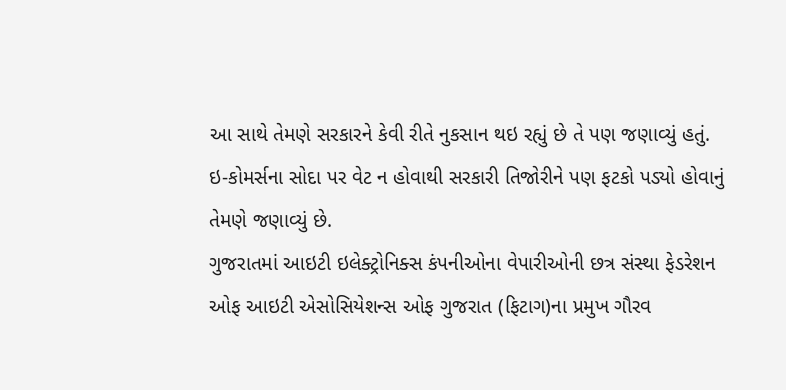આ સાથે તેમણે સરકારને કેવી રીતે નુકસાન થઇ રહ્યું છે તે પણ જણાવ્યું હતું. ઇ-કોમર્સના સોદા પર વેટ ન હોવાથી સરકારી તિજોરીને પણ ફટકો પડ્યો હોવાનું તેમણે જણાવ્યું છે.
ગુજરાતમાં આઇટી ઇલેક્ટ્રોનિક્સ કંપનીઓના વેપારીઓની છત્ર સંસ્થા ફેડરેશન ઓફ આઇટી એસોસિયેશન્સ ઓફ ગુજરાત (ફિટાગ)ના પ્રમુખ ગૌરવ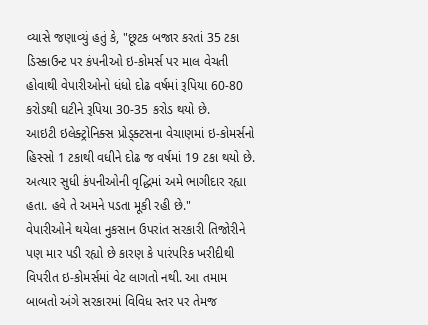વ્યાસે જણાવ્યું હતું કે, "છૂટક બજાર કરતાં 35 ટકા ડિસ્કાઉન્ટ પર કંપનીઓ ઇ-કોમર્સ પર માલ વેચતી હોવાથી વેપારીઓનો ધંધો દોઢ વર્ષમાં રૂપિયા 60-80 કરોડથી ઘટીને રૂપિયા 30-35 કરોડ થયો છે.
આઇટી ઇલેક્ટ્રોનિક્સ પ્રોડ્ક્ટસના વેચાણમાં ઇ-કોમર્સનો હિસ્સો 1 ટકાથી વધીને દોઢ જ વર્ષમાં 19 ટકા થયો છે. અત્યાર સુધી કંપનીઓની વૃદ્ધિમાં અમે ભાગીદાર રહ્યા હતા. હવે તે અમને પડતા મૂકી રહી છે."
વેપારીઓને થયેલા નુકસાન ઉપરાંત સરકારી તિજોરીને પણ માર પડી રહ્યો છે કારણ કે પારંપરિક ખરીદીથી વિપરીત ઇ-કોમર્સમાં વેટ લાગતો નથી. આ તમામ બાબતો અંગે સરકારમાં વિવિધ સ્તર પર તેમજ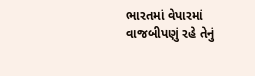ભારતમાં વેપારમાં વાજબીપણું રહે તેનું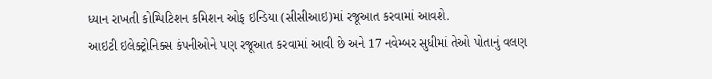ધ્યાન રાખતી કોમ્પિટિશન કમિશન ઓફ ઇન્ડિયા (સીસીઆઇ)માં રજૂઆત કરવામાં આવશે.
આઇટી ઇલેક્ટ્રોનિક્સ કંપનીઓને પણ રજૂઆત કરવામાં આવી છે અને 17 નવેમ્બર સુધીમાં તેઓ પોતાનું વલણ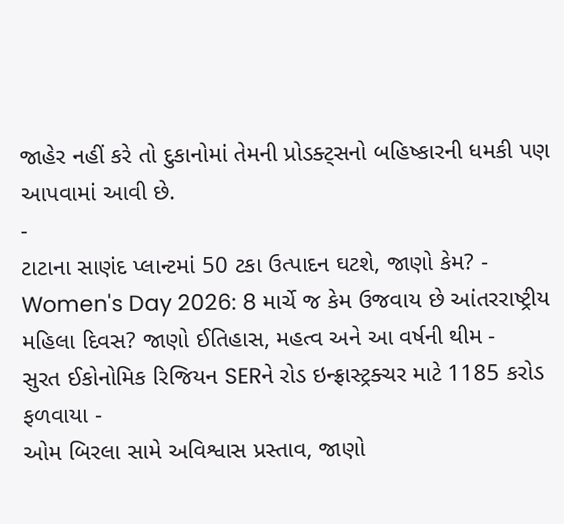જાહેર નહીં કરે તો દુકાનોમાં તેમની પ્રોડક્ટ્સનો બહિષ્કારની ધમકી પણ આપવામાં આવી છે.
-
ટાટાના સાણંદ પ્લાન્ટમાં 50 ટકા ઉત્પાદન ઘટશે, જાણો કેમ? -
Women's Day 2026: 8 માર્ચે જ કેમ ઉજવાય છે આંતરરાષ્ટ્રીય મહિલા દિવસ? જાણો ઈતિહાસ, મહત્વ અને આ વર્ષની થીમ -
સુરત ઈકોનોમિક રિજિયન SERને રોડ ઇન્ફ્રાસ્ટ્રક્ચર માટે 1185 કરોડ ફળવાયા -
ઓમ બિરલા સામે અવિશ્વાસ પ્રસ્તાવ, જાણો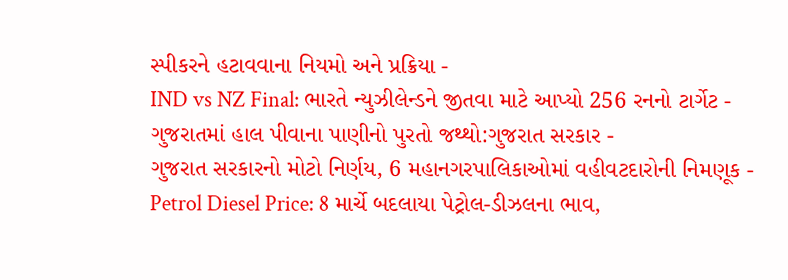સ્પીકરને હટાવવાના નિયમો અને પ્રક્રિયા -
IND vs NZ Final: ભારતે ન્યુઝીલેન્ડને જીતવા માટે આપ્યો 256 રનનો ટાર્ગેટ -
ગુજરાતમાં હાલ પીવાના પાણીનો પુરતો જથ્થો:ગુજરાત સરકાર -
ગુજરાત સરકારનો મોટો નિર્ણય, 6 મહાનગરપાલિકાઓમાં વહીવટદારોની નિમણૂક -
Petrol Diesel Price: 8 માર્ચે બદલાયા પેટ્રોલ-ડીઝલના ભાવ,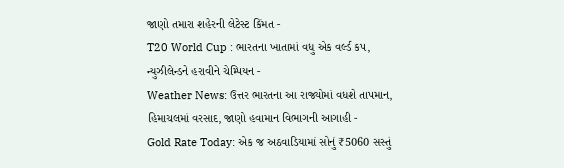જાણો તમારા શહેરની લેટેસ્ટ કિંમત -
T20 World Cup : ભારતના ખાતામાં વધુ એક વર્લ્ડ કપ, ન્યુઝીલેન્ડને હરાવીને ચેમ્પિયન -
Weather News: ઉત્તર ભારતના આ રાજ્યોમાં વધશે તાપમાન, હિમાચલમાં વરસાદ, જાણો હવામાન વિભાગની આગાહી -
Gold Rate Today: એક જ અઠવાડિયામાં સોનું ₹5060 સસ્તું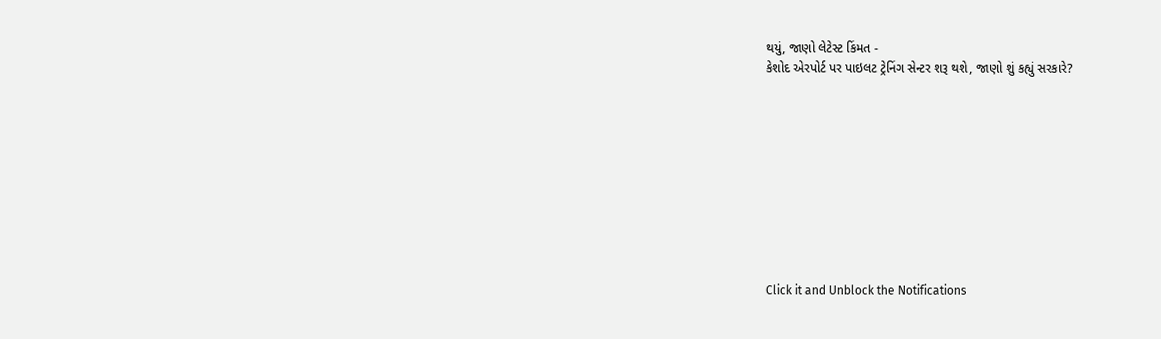થયું, જાણો લેટેસ્ટ કિંમત -
કેશોદ એરપોર્ટ પર પાઇલટ ટ્રેનિંગ સેન્ટર શરૂ થશે, જાણો શું કહ્યું સરકારે?










Click it and Unblock the Notifications